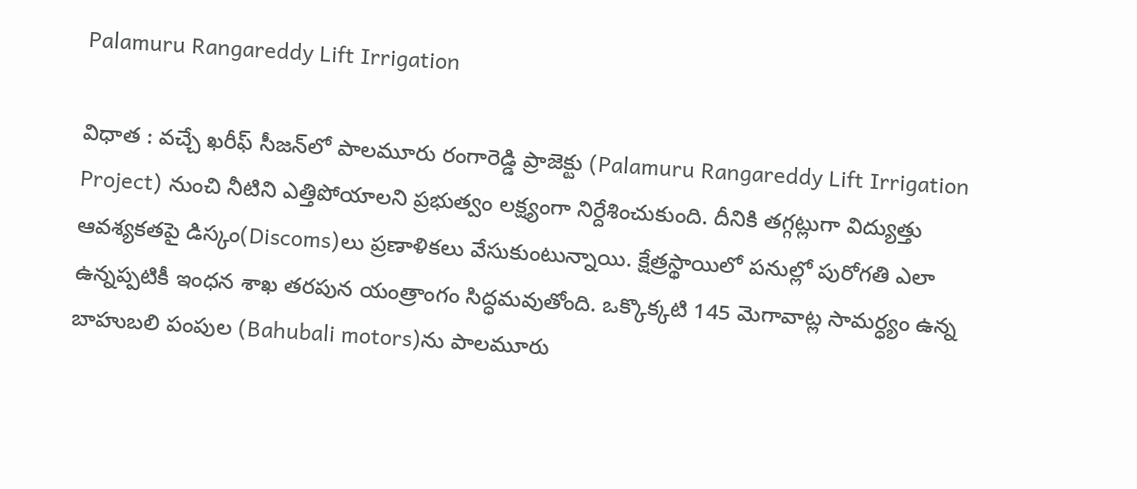Palamuru Rangareddy Lift Irrigation

విధాత : వ‌చ్చే ఖ‌రీఫ్ సీజ‌న్‌లో పాల‌మూరు రంగారెడ్డి ప్రాజెక్టు (Palamuru Rangareddy Lift Irrigation Project) నుంచి నీటిని ఎత్తిపోయాల‌ని ప్ర‌భుత్వం ల‌క్ష్యంగా నిర్దేశించుకుంది. దీనికి త‌గ్గ‌ట్లుగా విద్యుత్తు ఆవ‌శ్య‌క‌త‌పై డిస్కం(Discoms)లు ప్ర‌ణాళిక‌లు వేసుకుంటున్నాయి. క్షేత్ర‌స్థాయిలో ప‌నుల్లో పురోగ‌తి ఎలా ఉన్న‌ప్ప‌టికీ ఇంధ‌న శాఖ త‌ర‌పున యంత్రాంగం సిద్ధ‌మ‌వుతోంది. ఒక్కొక్క‌టి 145 మెగావాట్ల సామ‌ర్ధ్యం ఉన్న బాహుబ‌లి పంపుల‌ (Bahubali motors)ను పాల‌మూరు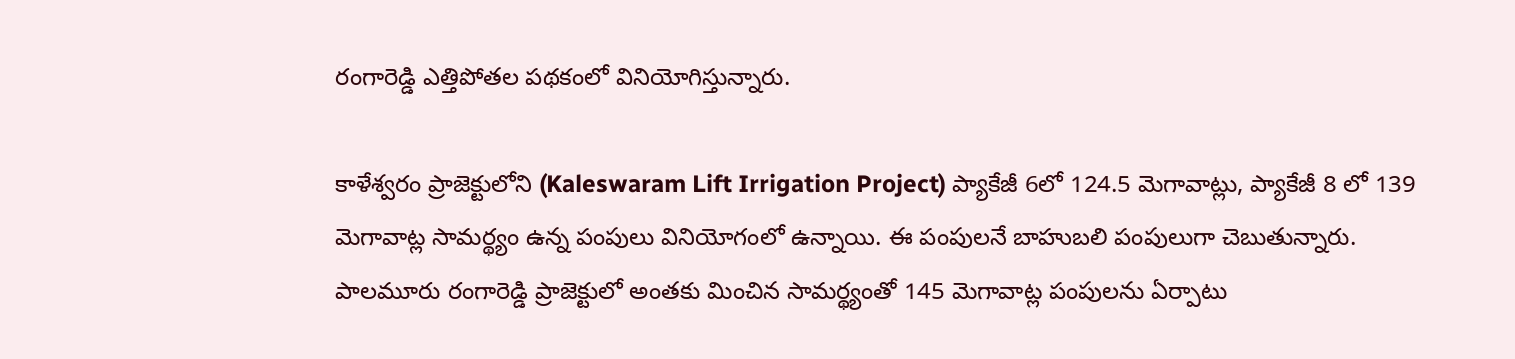రంగారెడ్డి ఎత్తిపోత‌ల ప‌థ‌కంలో వినియోగిస్తున్నారు.

కాళేశ్వ‌రం ప్రాజెక్టులోని (Kaleswaram Lift Irrigation Project) ప్యాకేజీ 6లో 124.5 మెగావాట్లు, ప్యాకేజీ 8 లో 139 మెగావాట్ల సామ‌ర్థ్యం ఉన్న పంపులు వినియోగంలో ఉన్నాయి. ఈ పంపుల‌నే బాహుబ‌లి పంపులుగా చెబుతున్నారు. పాల‌మూరు రంగారెడ్డి ప్రాజెక్టులో అంత‌కు మించిన సామ‌ర్థ్యంతో 145 మెగావాట్ల పంపుల‌ను ఏర్పాటు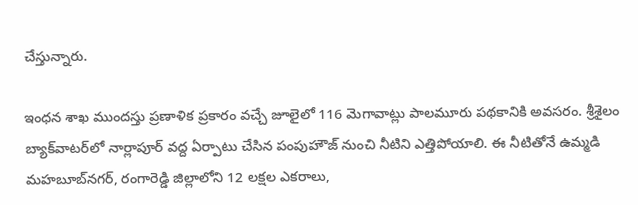చేస్తున్నారు.

ఇంధ‌న శాఖ ముంద‌స్తు ప్ర‌ణాళిక ప్ర‌కారం వచ్చే జూలైలో 116 మెగావాట్లు పాల‌మూరు ప‌థ‌కానికి అవ‌స‌రం. శ్రీశైలం బ్యాక్‌వాట‌ర్‌లో నార్లాపూర్ వ‌ద్ద ఏర్పాటు చేసిన పంపుహౌజ్ నుంచి నీటిని ఎత్తిపోయాలి. ఈ నీటితోనే ఉమ్మ‌డి మ‌హ‌బూబ్‌న‌గ‌ర్, రంగారెడ్డి జిల్లాలోని 12 ల‌క్ష‌ల ఎక‌రాలు,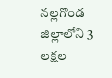న‌ల్ల‌గొండ జిల్లాలోని 3 ల‌క్ష‌ల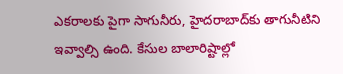ఎక‌రాల‌కు పైగా సాగునీరు, హైద‌రాబాద్‌కు తాగునీటిని ఇవ్వాల్సి ఉంది. కేసుల బాలారిష్టాల్లో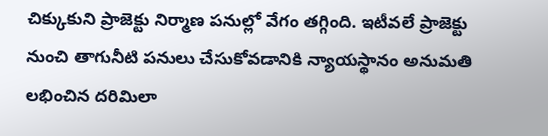చిక్కుకుని ప్రాజెక్టు నిర్మాణ ప‌నుల్లో వేగం త‌గ్గింది. ఇటీవ‌లే ప్రాజెక్టు నుంచి తాగునీటి ప‌నులు చేసుకోవ‌డానికి న్యాయ‌స్థానం అనుమ‌తి ల‌భించిన ద‌రిమిలా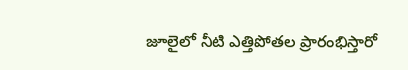జూలైలో నీటి ఎత్తిపోత‌ల ప్రారంభిస్తారో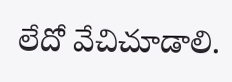లేదో వేచిచూడాలి.